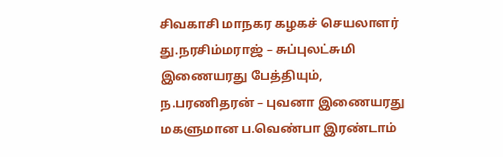சிவகாசி மாநகர கழகச் செயலாளர் து.நரசிம்மராஜ் – சுப்புலட்சுமி இணையரது பேத்தியும், ந.பரணிதரன் – புவனா இணையரது மகளுமான ப.வெண்பா இரண்டாம்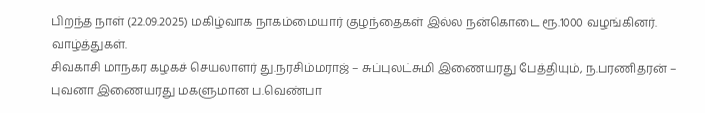பிறந்த நாள் (22.09.2025) மகிழ்வாக நாகம்மையார் குழந்தைகள் இல்ல நன்கொடை ரூ.1000 வழங்கினர். வாழ்த்துகள்.
சிவகாசி மாநகர கழகச் செயலாளர் து.நரசிம்மராஜ் – சுப்புலட்சுமி இணையரது பேத்தியும், ந.பரணிதரன் – புவனா இணையரது மகளுமான ப.வெண்பா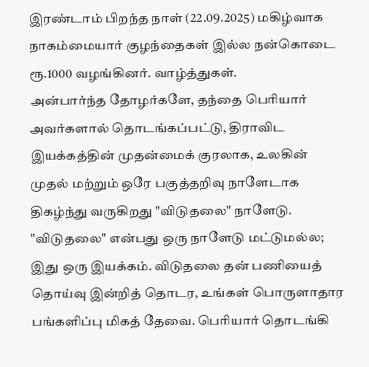இரண்டாம் பிறந்த நாள் (22.09.2025) மகிழ்வாக நாகம்மையார் குழந்தைகள் இல்ல நன்கொடை ரூ.1000 வழங்கினர். வாழ்த்துகள்.
அன்பார்ந்த தோழர்களே, தந்தை பெரியார் அவர்களால் தொடங்கப்பட்டு, திராவிட இயக்கத்தின் முதன்மைக் குரலாக, உலகின் முதல் மற்றும் ஒரே பகுத்தறிவு நாளேடாக திகழ்ந்து வருகிறது "விடுதலை" நாளேடு. "விடுதலை" என்பது ஒரு நாளேடு மட்டுமல்ல; இது ஒரு இயக்கம். விடுதலை தன் பணியைத் தொய்வு இன்றித் தொடர, உங்கள் பொருளாதார பங்களிப்பு மிகத் தேவை. பெரியார் தொடங்கி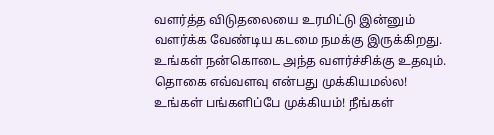வளர்த்த விடுதலையை உரமிட்டு இன்னும் வளர்க்க வேண்டிய கடமை நமக்கு இருக்கிறது. உங்கள் நன்கொடை அந்த வளர்ச்சிக்கு உதவும்.
தொகை எவ்வளவு என்பது முக்கியமல்ல! உங்கள் பங்களிப்பே முக்கியம்! நீங்கள்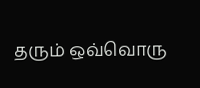தரும் ஒவ்வொரு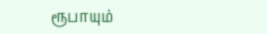ரூபாயும்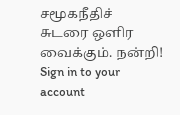சமூகநீதிச் சுடரை ஒளிர வைக்கும். நன்றி!
Sign in to your account